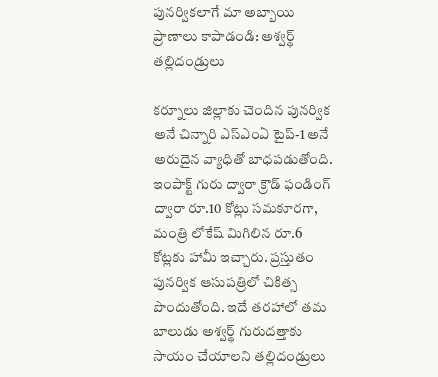పునర్వికలాగే మా అబ్బాయి ప్రాణాలు కాపాడండి: అశ్వర్థ్ తల్లిదండ్రులు

కర్నూలు జిల్లాకు చెందిన పునర్విక అనే చిన్నారి ఎస్‌ఎంఏ టైప్‌-1 అనే అరుదైన వ్యాధితో బాధపడుతోంది. ఇంపాక్ట్ గురు ద్వారా క్రౌడ్ ఫండింగ్ ద్వారా రూ.10 కోట్లు సమకూరగా, మంత్రి లోకేష్ మిగిలిన రూ.6 కోట్లకు హామీ ఇచ్చారు. ప్రస్తుతం పునర్విక ఆసుపత్రిలో చికిత్స పొందుతోంది. ఇదే తరహాలో తమ బాలుడు అశ్వర్థ్ గురుదత్తాకు సాయం చేయాలని తల్లిదండ్రులు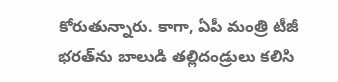కోరుతున్నారు. కాగా, ఏపీ మంత్రి టీజీ భరత్‌ను బాలుడి తల్లిదండ్రులు కలిసి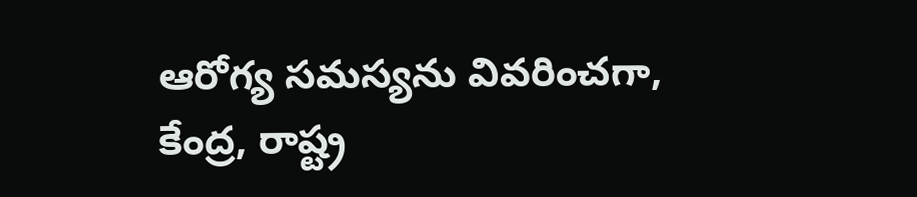ఆరోగ్య సమస్యను వివరించగా, కేంద్ర, రాష్ట్ర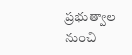ప్రభుత్వాల నుంచి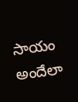సాయం అందేలా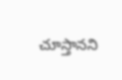చూస్తానని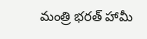మంత్రి భరత్ హామీ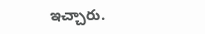ఇచ్చారు.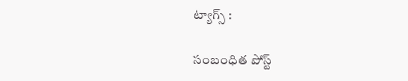ట్యాగ్స్ :

సంబంధిత పోస్ట్